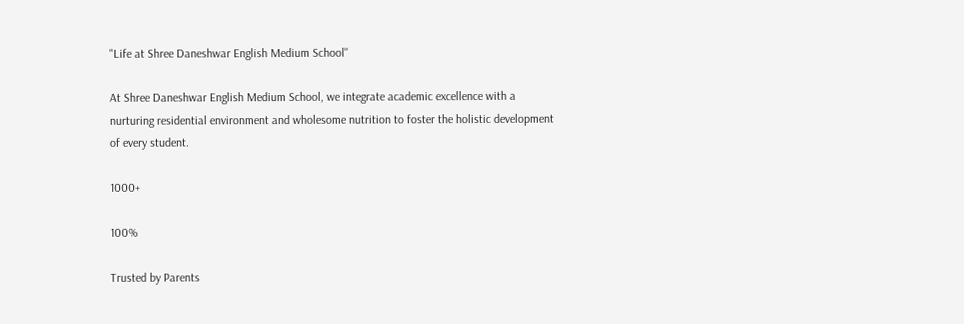"Life at Shree Daneshwar English Medium School''

At Shree Daneshwar English Medium School, we integrate academic excellence with a nurturing residential environment and wholesome nutrition to foster the holistic development of every student.

1000+

100%

Trusted by Parents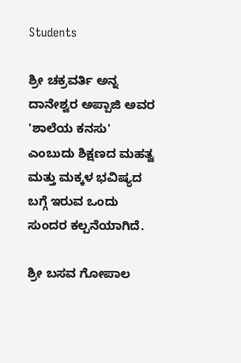Students

ಶ್ರೀ ಚಕ್ರವರ್ತಿ ಅನ್ನ ದಾನೇಶ್ವರ ಅಪ್ಪಾಜಿ ಅವರ 'ಶಾಲೆಯ ಕನಸು' ಎಂಬುದು ಶಿಕ್ಷಣದ ಮಹತ್ವ ಮತ್ತು ಮಕ್ಕಳ ಭವಿಷ್ಯದ ಬಗ್ಗೆ ಇರುವ ಒಂದು ಸುಂದರ ಕಲ್ಪನೆಯಾಗಿದೆ.

ಶ್ರೀ ಬಸವ ಗೋಪಾಲ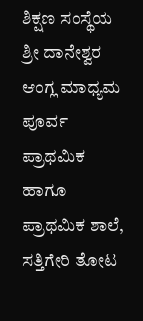ಶಿಕ್ಷಣ ಸಂಸ್ಥೆಯ ಶ್ರೀ ದಾನೇಶ್ವರ ಆಂಗ್ಲ ಮಾಧ್ಯಮ ಪೂರ್ವ ಪ್ರಾಥಮಿಕ ಹಾಗೂ ಪ್ರಾಥಮಿಕ ಶಾಲೆ, ಸತ್ತಿಗೇರಿ ತೋಟ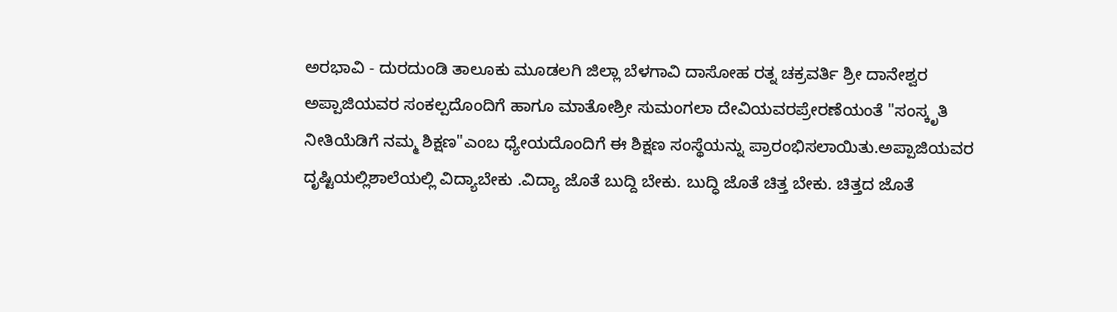ಅರಭಾವಿ - ದುರದುಂಡಿ ತಾಲೂಕು ಮೂಡಲಗಿ ಜಿಲ್ಲಾ ಬೆಳಗಾವಿ ದಾಸೋಹ ರತ್ನ ಚಕ್ರವರ್ತಿ ಶ್ರೀ ದಾನೇಶ್ವರ ಅಪ್ಪಾಜಿಯವರ ಸಂಕಲ್ಪದೊಂದಿಗೆ ಹಾಗೂ ಮಾತೋಶ್ರೀ ಸುಮಂಗಲಾ ದೇವಿಯವರಪ್ರೇರಣೆಯಂತೆ "ಸಂಸ್ಕೃತಿ ನೀತಿಯೆಡಿಗೆ ನಮ್ಮ ಶಿಕ್ಷಣ"ಎಂಬ ಧ್ಯೇಯದೊಂದಿಗೆ ಈ ಶಿಕ್ಷಣ ಸಂಸ್ಥೆಯನ್ನು ಪ್ರಾರಂಭಿಸಲಾಯಿತು.ಅಪ್ಪಾಜಿಯವರ ದೃಷ್ಟಿಯಲ್ಲಿಶಾಲೆಯಲ್ಲಿ ವಿದ್ಯಾಬೇಕು .ವಿದ್ಯಾ ಜೊತೆ ಬುದ್ದಿ ಬೇಕು. ಬುದ್ಧಿ ಜೊತೆ ಚಿತ್ತ ಬೇಕು. ಚಿತ್ತದ ಜೊತೆ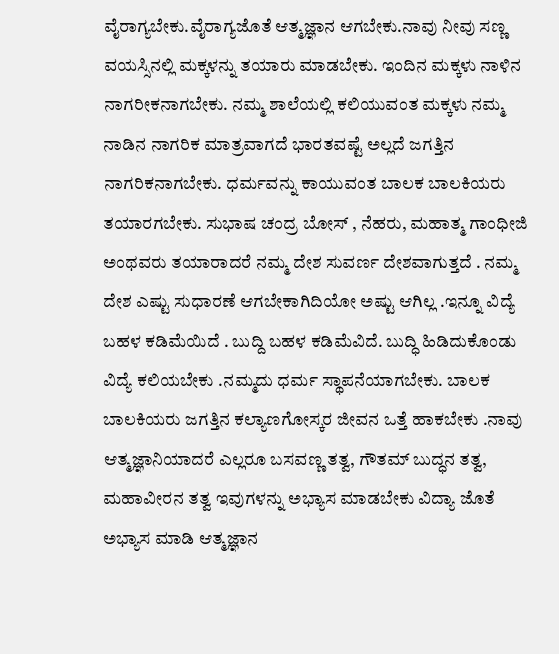ವೈರಾಗ್ಯಬೇಕು.ವೈರಾಗ್ಯಜೊತೆ ಆತ್ಮಜ್ಞಾನ ಆಗಬೇಕು.ನಾವು ನೀವು ಸಣ್ಣ ವಯಸ್ಸಿನಲ್ಲಿ ಮಕ್ಕಳನ್ನು ತಯಾರು ಮಾಡಬೇಕು. ಇಂದಿನ ಮಕ್ಕಳು ನಾಳಿನ ನಾಗರೀಕನಾಗಬೇಕು. ನಮ್ಮ ಶಾಲೆಯಲ್ಲಿ ಕಲಿಯುವಂತ ಮಕ್ಕಳು ನಮ್ಮ ನಾಡಿನ ನಾಗರಿಕ ಮಾತ್ರವಾಗದೆ ಭಾರತವಷ್ಟೆ ಅಲ್ಲದೆ ಜಗತ್ತಿನ ನಾಗರಿಕನಾಗಬೇಕು. ಧರ್ಮವನ್ನು ಕಾಯುವಂತ ಬಾಲಕ ಬಾಲಕಿಯರು ತಯಾರಗಬೇಕು. ಸುಭಾಷ ಚಂದ್ರ ಬೋಸ್ , ನೆಹರು, ಮಹಾತ್ಮ ಗಾಂಧೀಜಿ ಅಂಥವರು ತಯಾರಾದರೆ ನಮ್ಮ ದೇಶ ಸುವರ್ಣ ದೇಶವಾಗುತ್ತದೆ . ನಮ್ಮ ದೇಶ ಎಷ್ಟು ಸುಧಾರಣೆ ಆಗಬೇಕಾಗಿದಿಯೋ ಅಷ್ಟು ಆಗಿಲ್ಲ .ಇನ್ನೂ ವಿದ್ಯೆ ಬಹಳ ಕಡಿಮೆಯಿದೆ . ಬುದ್ದಿ ಬಹಳ ಕಡಿಮೆವಿದೆ. ಬುದ್ಧಿ ಹಿಡಿದುಕೊಂಡು ವಿದ್ಯೆ ಕಲಿಯಬೇಕು .ನಮ್ಮದು ಧರ್ಮ ಸ್ಥಾಪನೆಯಾಗಬೇಕು. ಬಾಲಕ ಬಾಲಕಿಯರು ಜಗತ್ತಿನ ಕಲ್ಯಾಣಗೋಸ್ಕರ ಜೀವನ ಒತ್ತೆ ಹಾಕಬೇಕು .ನಾವು ಆತ್ಮಜ್ಞಾನಿಯಾದರೆ ಎಲ್ಲರೂ ಬಸವಣ್ಣ ತತ್ವ, ಗೌತಮ್ ಬುದ್ಧನ ತತ್ವ, ಮಹಾವೀರನ ತತ್ವ ಇವುಗಳನ್ನು ಅಭ್ಯಾಸ ಮಾಡಬೇಕು ವಿದ್ಯಾ ಜೊತೆ ಅಭ್ಯಾಸ ಮಾಡಿ ಆತ್ಮಜ್ಞಾನ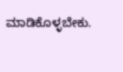ಮಾಡಿಕೊಳ್ಳಬೇಕು.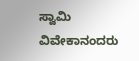ಸ್ವಾಮಿ ವಿವೇಕಾನಂದರು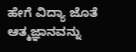ಹೇಗೆ ವಿದ್ಯಾ ಜೊತೆ ಆತ್ಮಜ್ಞಾನವನ್ನು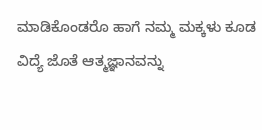ಮಾಡಿಕೊಂಡರೊ ಹಾಗೆ ನಮ್ಮ ಮಕ್ಕಳು ಕೂಡ ವಿದ್ಯೆ ಜೊತೆ ಆತ್ಮಜ್ಞಾನವನ್ನು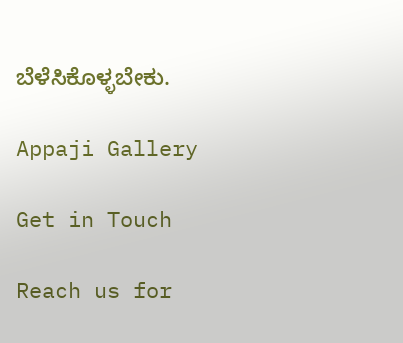ಬೆಳೆಸಿಕೊಳ್ಳಬೇಕು.

Appaji Gallery

Get in Touch

Reach us for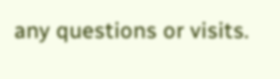any questions or visits.